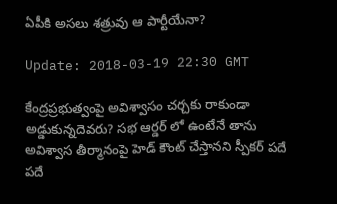ఏపీకి అసలు శత్రువు ఆ పార్టీయేనా?

Update: 2018-03-19 22:30 GMT

కేంద్రప్రభుత్వంపై అవిశ్వాసం చర్చకు రాకుండా అడ్డుకున్నదెవరు? సభ ఆర్డర్ లో ఉంటేనే తాను అవిశ్వాస తీర్మానంపై హెడ్ కౌంట్ చేస్తానని స్పీకర్ పదే పదే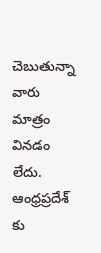చెబుతున్నా వారు మాత్రం వినడం లేదు. ఆంధ్రప్రదేశ్ కు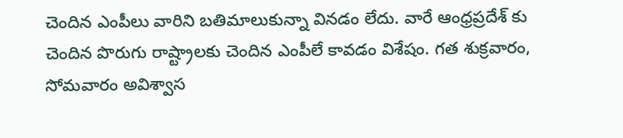చెందిన ఎంపీలు వారిని బతిమాలుకున్నా వినడం లేదు. వారే ఆంధ్రప్రదేశ్ కు చెందిన పొరుగు రాష్ట్రాలకు చెందిన ఎంపీలే కావడం విశేషం. గత శుక్రవారం, సోమవారం అవిశ్వాస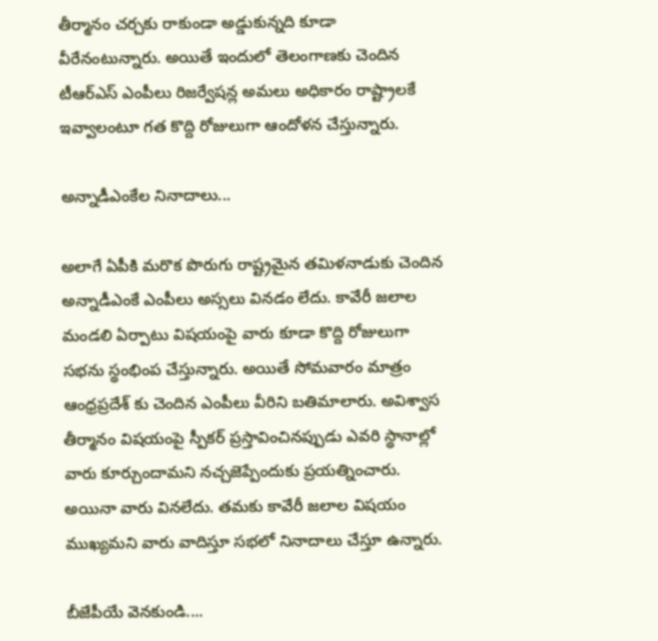తీర్మానం చర్చకు రాకుండా అడ్డుకున్నది కూడా వీరేనంటున్నారు. అయితే ఇందులో తెలంగాణకు చెందిన టీఆర్ఎస్ ఎంపీలు రిజర్వేషన్ల అమలు అధికారం రాష్ట్రాలకే ఇవ్వాలంటూ గత కొద్ది రోజులుగా ఆందోళన చేస్తున్నారు.

అన్నాడీఎంకేల నినాదాలు...

అలాగే ఏపీకి మరొక పొరుగు రాష్ట్రమైన తమిళనాడుకు చెందిన అన్నాడీఎంకే ఎంపీలు అస్సలు వినడం లేదు. కావేరీ జలాల మండలి ఏర్పాటు విషయంపై వారు కూడా కొద్ది రోజులుగా సభను స్థంభింప చేస్తున్నారు. అయితే సోమవారం మాత్రం ఆంధ్రప్రదేశ్ కు చెందిన ఎంపీలు వీరిని బతిమాలారు. అవిశ్వాస తీర్మానం విషయంపై స్పీకర్ ప్రస్తావించినప్పుడు ఎవరి స్థానాల్లో వారు కూర్చుందామని నచ్చజెప్పేందుకు ప్రయత్నించారు. అయినా వారు వినలేదు. తమకు కావేరీ జలాల విషయం ముఖ్యమని వారు వాదిస్తూ సభలో నినాదాలు చేస్తూ ఉన్నారు.

బీజేపీయే వెనకుండి....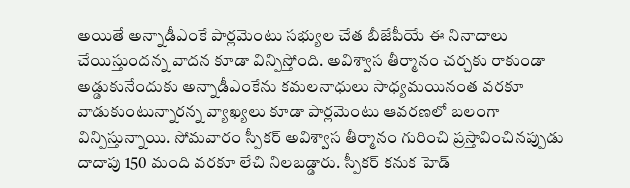అయితే అన్నాడీఎంకే పార్లమెంటు సభ్యుల చేత బీజేపీయే ఈ నినాదాలు చేయిస్తుందన్న వాదన కూడా విన్పిస్తోంది. అవిశ్వాస తీర్మానం చర్చకు రాకుండా అడ్డుకునేందుకు అన్నాడీఎంకేను కమలనాధులు సాధ్యమయినంత వరకూ వాడుకుంటున్నారన్న వ్యాఖ్యలు కూడా పార్లమెంటు ఆవరణలో బలంగా విన్పిస్తున్నాయి. సోమవారం స్పీకర్ అవిశ్వాస తీర్మానం గురించి ప్రస్తావించినప్పుడు దాదాపు 150 మంది వరకూ లేచి నిలబడ్డారు. స్పీకర్ కనుక హెడ్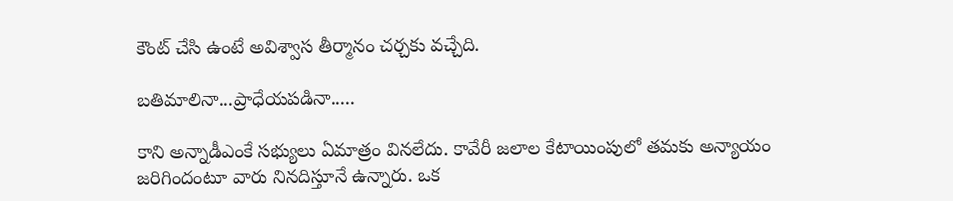కౌంట్ చేసి ఉంటే అవిశ్వాస తీర్మానం చర్చకు వచ్చేది.

బతిమాలినా...ప్రాధేయపడినా.....

కాని అన్నాడీఎంకే సభ్యులు ఏమాత్రం వినలేదు. కావేరీ జలాల కేటాయింపులో తమకు అన్యాయం జరిగిందంటూ వారు నినదిస్తూనే ఉన్నారు. ఒక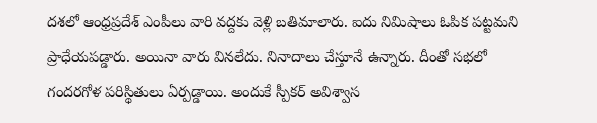దశలో ఆంధ్రప్రదేశ్ ఎంపీలు వారి వద్దకు వెళ్లి బతిమాలారు. ఐదు నిమిషాలు ఓపిక పట్టమని ప్రాధేయపడ్డారు. అయినా వారు వినలేదు. నినాదాలు చేస్తూనే ఉన్నారు. దీంతో సభలో గందరగోళ పరిస్థితులు ఏర్పడ్డాయి. అందుకే స్పీకర్ అవిశ్వాస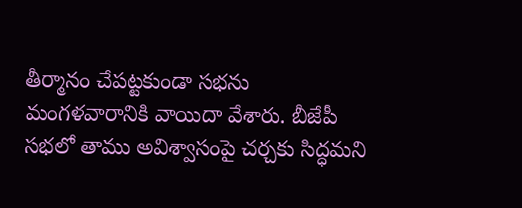తీర్మానం చేపట్టకుండా సభను మంగళవారానికి వాయిదా వేశారు. బీజేపీ సభలో తాము అవిశ్వాసంపై చర్చకు సిద్ధమని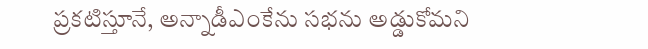ప్రకటిస్తూనే, అన్నాడీఎంకేను సభను అడ్డుకోమని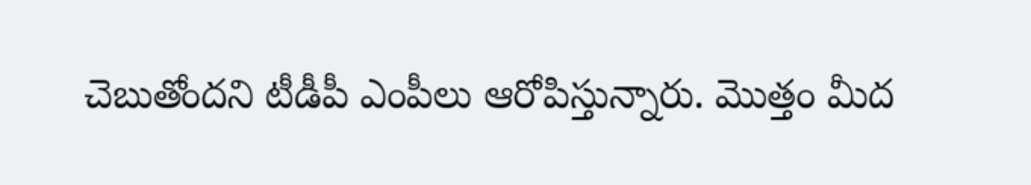చెబుతోందని టీడీపీ ఎంపీలు ఆరోపిస్తున్నారు. మొత్తం మీద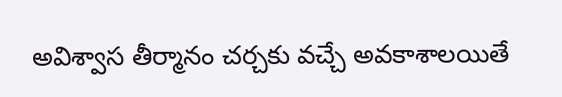అవిశ్వాస తీర్మానం చర్చకు వచ్చే అవకాశాలయితే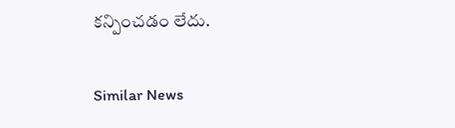కన్పించడం లేదు.

Similar News